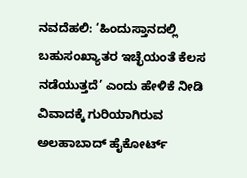ನವದೆಹಲಿ: ‘ಹಿಂದುಸ್ತಾನದಲ್ಲಿ ಬಹುಸಂಖ್ಯಾತರ ಇಚ್ಛೆಯಂತೆ ಕೆಲಸ ನಡೆಯುತ್ತದೆ’ ಎಂದು ಹೇಳಿಕೆ ನೀಡಿ ವಿವಾದಕ್ಕೆ ಗುರಿಯಾಗಿರುವ ಅಲಹಾಬಾದ್ ಹೈಕೋರ್ಟ್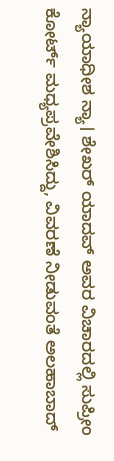ನ್ಯಾಯಾಧೀಶ ನ್ಯಾ। ಶೇಖರ್ ಯಾದವ್ ಅವರ ವಿಚಾರದಲ್ಲಿ ಸುಪ್ರೀಂ ಕೋರ್ಟ್ ಮಧ್ಯಪ್ರವೇಶಿಸಿದ್ದು, ವಿವರಣೆ ನೀಡುವಂತೆ ಅಲಹಾಬಾದ್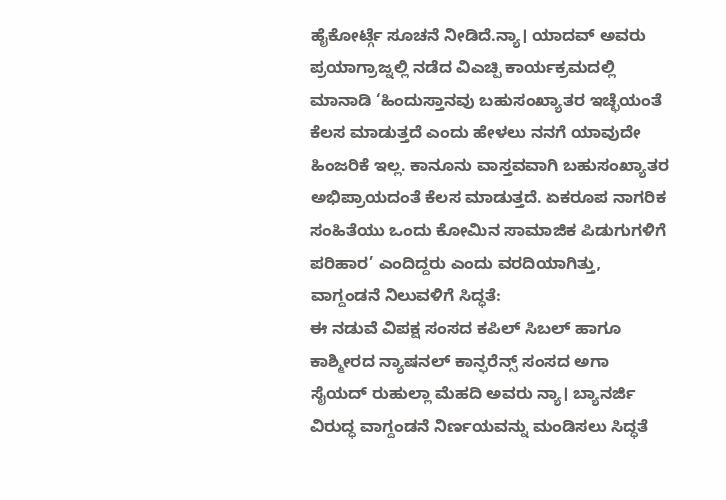ಹೈಕೋರ್ಟ್ಗೆ ಸೂಚನೆ ನೀಡಿದೆ.ನ್ಯಾ। ಯಾದವ್ ಅವರು ಪ್ರಯಾಗ್ರಾಜ್ನಲ್ಲಿ ನಡೆದ ವಿಎಚ್ಪಿ ಕಾರ್ಯಕ್ರಮದಲ್ಲಿ ಮಾನಾಡಿ ‘ಹಿಂದುಸ್ತಾನವು ಬಹುಸಂಖ್ಯಾತರ ಇಚ್ಛೆಯಂತೆ ಕೆಲಸ ಮಾಡುತ್ತದೆ ಎಂದು ಹೇಳಲು ನನಗೆ ಯಾವುದೇ ಹಿಂಜರಿಕೆ ಇಲ್ಲ. ಕಾನೂನು ವಾಸ್ತವವಾಗಿ ಬಹುಸಂಖ್ಯಾತರ ಅಭಿಪ್ರಾಯದಂತೆ ಕೆಲಸ ಮಾಡುತ್ತದೆ. ಏಕರೂಪ ನಾಗರಿಕ ಸಂಹಿತೆಯು ಒಂದು ಕೋಮಿನ ಸಾಮಾಜಿಕ ಪಿಡುಗುಗಳಿಗೆ ಪರಿಹಾರ’ ಎಂದಿದ್ದರು ಎಂದು ವರದಿಯಾಗಿತ್ತು,
ವಾಗ್ದಂಡನೆ ನಿಲುವಳಿಗೆ ಸಿದ್ಧತೆ:
ಈ ನಡುವೆ ವಿಪಕ್ಷ ಸಂಸದ ಕಪಿಲ್ ಸಿಬಲ್ ಹಾಗೂ ಕಾಶ್ಮೀರದ ನ್ಯಾಷನಲ್ ಕಾನ್ಫರೆನ್ಸ್ ಸಂಸದ ಅಗಾ ಸೈಯದ್ ರುಹುಲ್ಲಾ ಮೆಹದಿ ಅವರು ನ್ಯಾ। ಬ್ಯಾನರ್ಜಿ ವಿರುದ್ಧ ವಾಗ್ದಂಡನೆ ನಿರ್ಣಯವನ್ನು ಮಂಡಿಸಲು ಸಿದ್ಧತೆ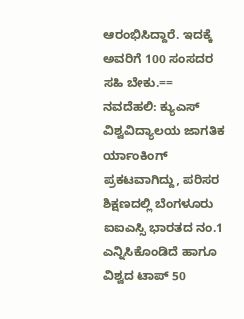ಆರಂಭಿಸಿದ್ದಾರೆ. ಇದಕ್ಕೆ ಅವರಿಗೆ 100 ಸಂಸದರ ಸಹಿ ಬೇಕು.==
ನವದೆಹಲಿ: ಕ್ಯುಎಸ್ ವಿಶ್ವವಿದ್ಯಾಲಯ ಜಾಗತಿಕ ರ್ಯಾಂಕಿಂಗ್ ಪ್ರಕಟವಾಗಿದ್ದು, ಪರಿಸರ ಶಿಕ್ಷಣದಲ್ಲಿ ಬೆಂಗಳೂರು ಐಐಎಸ್ಸಿ ಭಾರತದ ನಂ.1 ಎನ್ನಿಸಿಕೊಂಡಿದೆ ಹಾಗೂ ವಿಶ್ವದ ಟಾಪ್ 50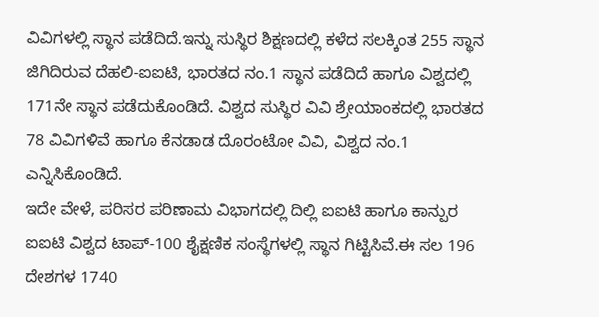ವಿವಿಗಳಲ್ಲಿ ಸ್ಥಾನ ಪಡೆದಿದೆ.ಇನ್ನು ಸುಸ್ಥಿರ ಶಿಕ್ಷಣದಲ್ಲಿ ಕಳೆದ ಸಲಕ್ಕಿಂತ 255 ಸ್ಥಾನ ಜಿಗಿದಿರುವ ದೆಹಲಿ-ಐಐಟಿ, ಭಾರತದ ನಂ.1 ಸ್ಥಾನ ಪಡೆದಿದೆ ಹಾಗೂ ವಿಶ್ವದಲ್ಲಿ 171ನೇ ಸ್ಥಾನ ಪಡೆದುಕೊಂಡಿದೆ. ವಿಶ್ವದ ಸುಸ್ಥಿರ ವಿವಿ ಶ್ರೇಯಾಂಕದಲ್ಲಿ ಭಾರತದ 78 ವಿವಿಗಳಿವೆ ಹಾಗೂ ಕೆನಡಾಡ ದೊರಂಟೋ ವಿವಿ, ವಿಶ್ವದ ನಂ.1 ಎನ್ನಿಸಿಕೊಂಡಿದೆ.
ಇದೇ ವೇಳೆ, ಪರಿಸರ ಪರಿಣಾಮ ವಿಭಾಗದಲ್ಲಿ ದಿಲ್ಲಿ ಐಐಟಿ ಹಾಗೂ ಕಾನ್ಪುರ ಐಐಟಿ ವಿಶ್ವದ ಟಾಪ್-100 ಶೈಕ್ಷಣಿಕ ಸಂಸ್ಥೆಗಳಲ್ಲಿ ಸ್ಥಾನ ಗಿಟ್ಟಿಸಿವೆ.ಈ ಸಲ 196 ದೇಶಗಳ 1740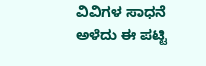ವಿವಿಗಳ ಸಾಧನೆ ಅಳೆದು ಈ ಪಟ್ಟಿ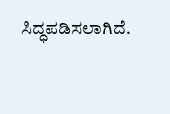ಸಿದ್ಧಪಡಿಸಲಾಗಿದೆ.